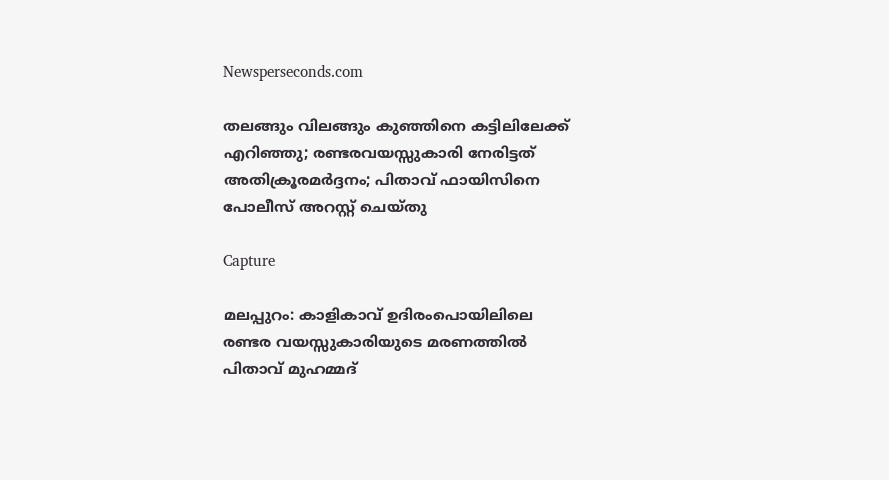Newsperseconds.com

തലങ്ങും വിലങ്ങും കുഞ്ഞിനെ കട്ടിലിലേക്ക് എറിഞ്ഞു; രണ്ടരവയസ്സുകാരി നേരിട്ടത് അതിക്രൂരമര്‍ദ്ദനം; പിതാവ് ഫായിസിനെ പോലീസ് അറസ്റ്റ് ചെയ്തു

Capture

മലപ്പുറം: കാളികാവ് ഉദിരംപൊയിലിലെ രണ്ടര വയസ്സുകാരിയുടെ മരണത്തില്‍ പിതാവ് മുഹമ്മദ്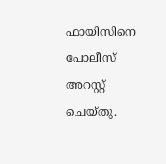ഫായിസിനെ പോലീസ് അറസ്റ്റ് ചെയ്തു.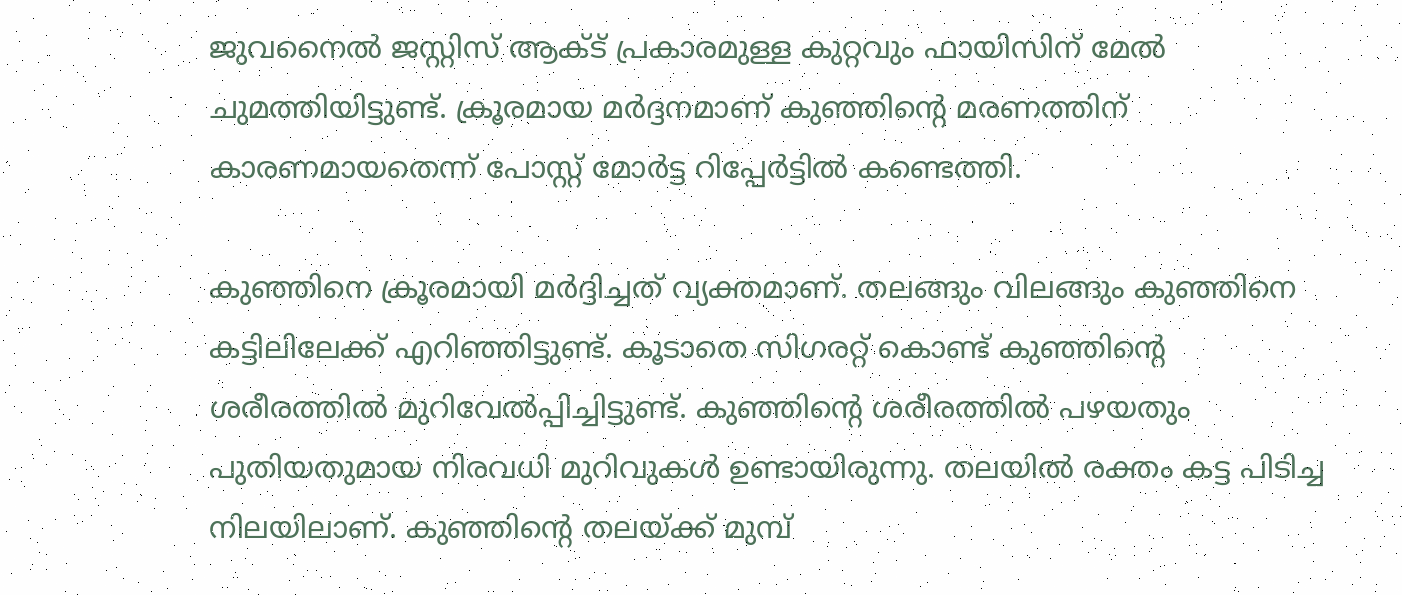ജുവനൈല്‍ ജസ്റ്റിസ് ആക്ട് പ്രകാരമുള്ള കുറ്റവും ഫായിസിന് മേല്‍ ചുമത്തിയിട്ടുണ്ട്. ക്രൂരമായ മര്‍ദ്ദനമാണ് കുഞ്ഞിന്റെ മരണത്തിന് കാരണമായതെന്ന് പോസ്റ്റ് മോര്‍ട്ട റിപ്പേര്‍ട്ടില്‍ കണ്ടെത്തി.

കുഞ്ഞിനെ ക്രൂരമായി മര്‍ദ്ദിച്ചത് വ്യക്തമാണ്. തലങ്ങും വിലങ്ങും കുഞ്ഞിനെ കട്ടിലിലേക്ക് എറിഞ്ഞിട്ടുണ്ട്. കൂടാതെ സിഗരറ്റ് കൊണ്ട് കുഞ്ഞിന്റെ ശരീരത്തില്‍ മുറിവേല്‍പ്പിച്ചിട്ടുണ്ട്. കുഞ്ഞിന്റെ ശരീരത്തില്‍ പഴയതും പുതിയതുമായ നിരവധി മുറിവുകള്‍ ഉണ്ടായിരുന്നു. തലയില്‍ രക്തം കട്ട പിടിച്ച നിലയിലാണ്. കുഞ്ഞിന്റെ തലയ്ക്ക് മുമ്പ്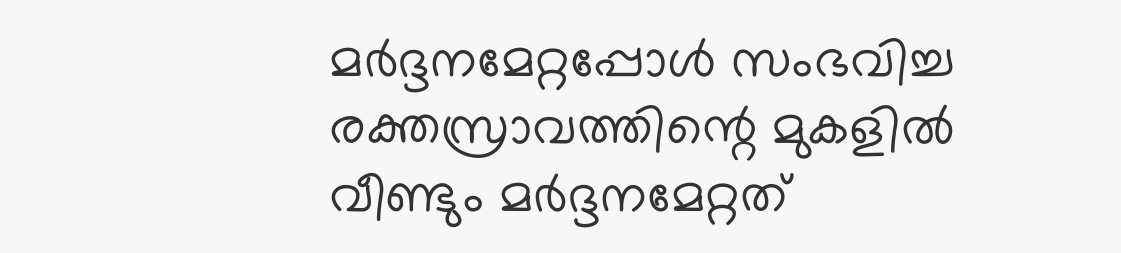മര്‍ദ്ദനമേറ്റപ്പോള്‍ സംഭവിച്ച രക്തസ്രാവത്തിന്റെ മുകളില്‍ വീണ്ടും മര്‍ദ്ദനമേറ്റത്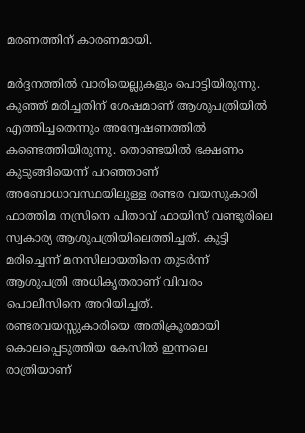മരണത്തിന് കാരണമായി.

മര്‍ദ്ദനത്തില്‍ വാരിയെല്ലുകളും പൊട്ടിയിരുന്നു. കുഞ്ഞ് മരിച്ചതിന് ശേഷമാണ് ആശുപത്രിയില്‍ എത്തിച്ചതെന്നും അന്വേഷണത്തില്‍ കണ്ടെത്തിയിരുന്നു. തൊണ്ടയില്‍ ഭക്ഷണം കുടുങ്ങിയെന്ന് പറഞ്ഞാണ് അബോധാവസ്ഥയിലുള്ള രണ്ടര വയസുകാരി ഫാത്തിമ നസ്രിനെ പിതാവ് ഫായിസ് വണ്ടൂരിലെ സ്വകാര്യ ആശുപത്രിയിലെത്തിച്ചത്. കുട്ടി മരിച്ചെന്ന് മനസിലായതിനെ തുടര്‍ന്ന് ആശുപത്രി അധികൃതരാണ് വിവരം പൊലീസിനെ അറിയിച്ചത്. രണ്ടരവയസ്സുകാരിയെ അതിക്രൂരമായി കൊലപ്പെടുത്തിയ കേസില്‍ ഇന്നലെ രാത്രിയാണ്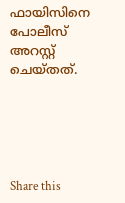ഫായിസിനെ പോലീസ് അറസ്റ്റ് ചെയ്തത്.





Share this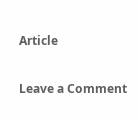Article

Leave a Comment